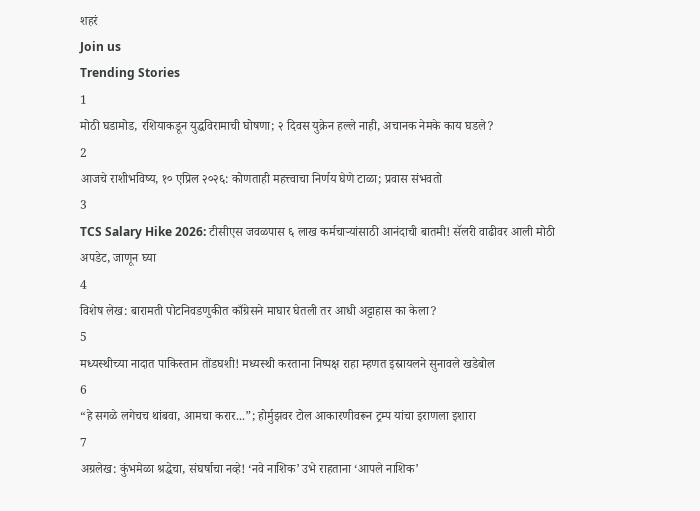शहरं
Join us
Trending Stories
1
मोठी घडामोड, रशियाकडून युद्धविरामाची घोषणा; २ दिवस युक्रेन हल्ले नाही, अचानक नेमके काय घडले?
2
आजचे राशीभविष्य, १० एप्रिल २०२६: कोणताही महत्त्वाचा निर्णय घेणे टाळा; प्रवास संभवतो
3
TCS Salary Hike 2026: टीसीएस जवळपास ६ लाख कर्मचाऱ्यांसाठी आनंदाची बातमी! सॅलरी वाढीवर आली मोठी अपडेट, जाणून घ्या
4
विशेष लेख: बारामती पोटनिवडणुकीत काँग्रेसने माघार घेतली तर आधी अट्टाहास का केला?
5
मध्यस्थीच्या नादात पाकिस्तान तोंडघशी! मध्यस्थी करताना निष्पक्ष राहा म्हणत इस्रायलने सुनावले खडेबोल
6
“हे सगळे लगेचच थांबवा, आमचा करार...”; होर्मुझवर टोल आकारणीवरून ट्रम्प यांचा इराणला इशारा
7
अग्रलेख: कुंभमेळा श्रद्धेचा, संघर्षाचा नव्हे! ‘नवे नाशिक’ उभे राहताना ‘आपले नाशिक’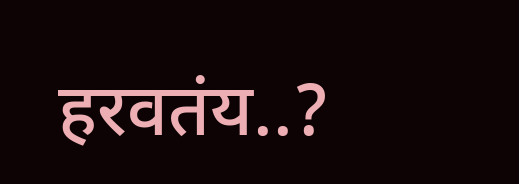हरवतंय..?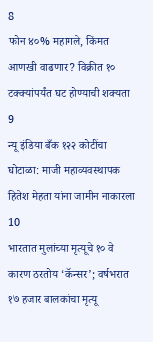8
फोन ४०% महागले, किंमत आणखी वाढणार? विक्रीत १० टक्क्यांपर्यंत घट होण्याची शक्यता
9
न्यू इंडिया बँक १२२ कोटींचा घोटाळा: माजी महाव्यवस्थापक हितेश मेहता यांना जामीन नाकारला
10
भारतात मुलांच्या मृत्यूचे १० वे कारण ठरतोय ‘कॅन्सर’; वर्षभरात १७ हजार बालकांचा मृत्यू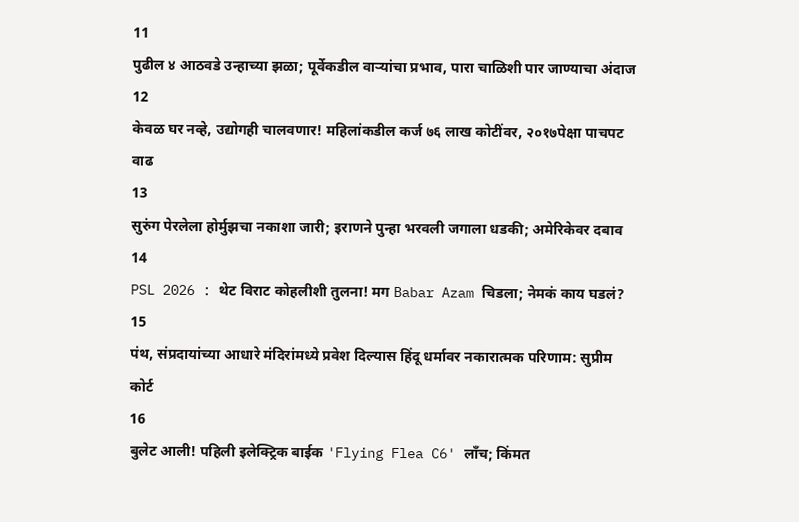11
पुढील ४ आठवडे उन्हाच्या झळा; पूर्वेकडील वाऱ्यांचा प्रभाव, पारा चाळिशी पार जाण्याचा अंदाज
12
केवळ घर नव्हे, उद्योगही चालवणार! महिलांकडील कर्ज ७६ लाख कोटींवर, २०१७पेक्षा पाचपट वाढ
13
सुरुंग पेरलेला होर्मुझचा नकाशा जारी; इराणने पुन्हा भरवली जगाला धडकी; अमेरिकेवर दबाव
14
PSL 2026 : थेट विराट कोहलीशी तुलना! मग Babar Azam चिडला; नेमकं काय घडलं?
15
पंथ, संप्रदायांच्या आधारे मंदिरांमध्ये प्रवेश दिल्यास हिंदू धर्मावर नकारात्मक परिणाम: सुप्रीम कोर्ट
16
बुलेट आली! पहिली इलेक्ट्रिक बाईक 'Flying Flea C6' लाँच; किंमत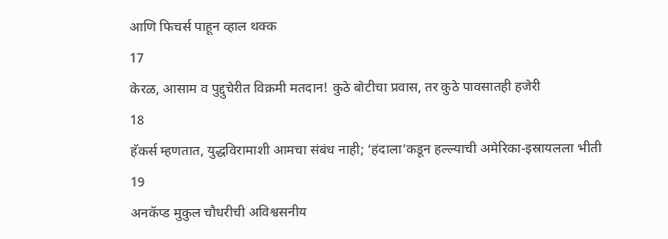आणि फिचर्स पाहून व्हाल थक्क
17
केरळ, आसाम व पुद्दुचेरीत विक्रमी मतदान! कुठे बोटीचा प्रवास, तर कुठे पावसातही हजेरी
18
हॅकर्स म्हणतात, युद्धविरामाशी आमचा संबंध नाही; ‘हंदाला’कडून हल्ल्याची अमेरिका-इस्रायलला भीती
19
अनकॅप्ड मुकुल चौधरीची अविश्वसनीय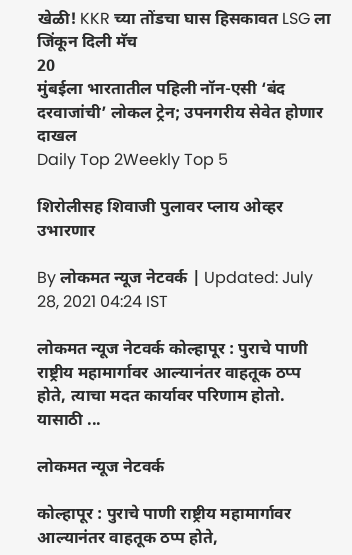खेळी! KKR च्या तोंडचा घास हिसकावत LSG ला जिंकून दिली मॅच
20
मुंबईला भारतातील पहिली नॉन-एसी ‘बंद दरवाजांची’ लोकल ट्रेन; उपनगरीय सेवेत होणार दाखल
Daily Top 2Weekly Top 5

शिरोलीसह शिवाजी पुलावर प्लाय ओव्हर उभारणार

By लोकमत न्यूज नेटवर्क | Updated: July 28, 2021 04:24 IST

लोकमत न्यूज नेटवर्क कोल्हापूर : पुराचे पाणी राष्ट्रीय महामार्गावर आल्यानंतर वाहतूक ठप्प होते, त्याचा मदत कार्यावर परिणाम होतो. यासाठी ...

लोकमत न्यूज नेटवर्क

कोल्हापूर : पुराचे पाणी राष्ट्रीय महामार्गावर आल्यानंतर वाहतूक ठप्प होते,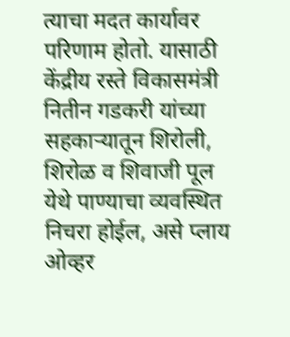त्याचा मदत कार्यावर परिणाम होतो. यासाठी केंद्रीय रस्ते विकासमंत्री नितीन गडकरी यांच्या सहकाऱ्यातून शिरोली, शिरोळ व शिवाजी पूल येथे पाण्याचा व्यवस्थित निचरा होईल, असे प्लाय ओव्हर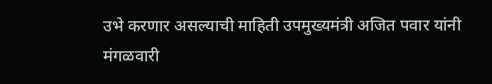उभे करणार असल्याची माहिती उपमुख्यमंत्री अजित पवार यांनी मंगळवारी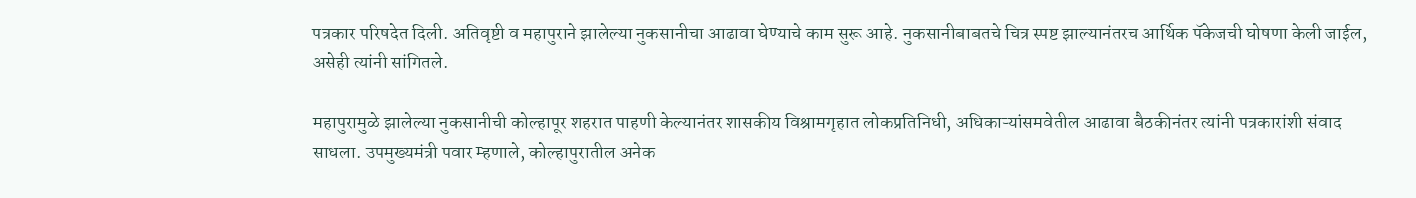पत्रकार परिषदेत दिली. अतिवृष्टी व महापुराने झालेल्या नुकसानीचा आढावा घेण्याचे काम सुरू आहे. नुकसानीबाबतचे चित्र स्पष्ट झाल्यानंतरच आर्थिक पॅकेजची घोषणा केली जाईल, असेही त्यांनी सांगितले.

महापुरामुळे झालेल्या नुकसानीची कोल्हापूर शहरात पाहणी केल्यानंतर शासकीय विश्रामगृहात लोकप्रतिनिधी, अधिकाऱ्यांसमवेतील आढावा बैठकीनंतर त्यांनी पत्रकारांशी संवाद साधला. उपमुख्यमंत्री पवार म्हणाले, कोल्हापुरातील अनेक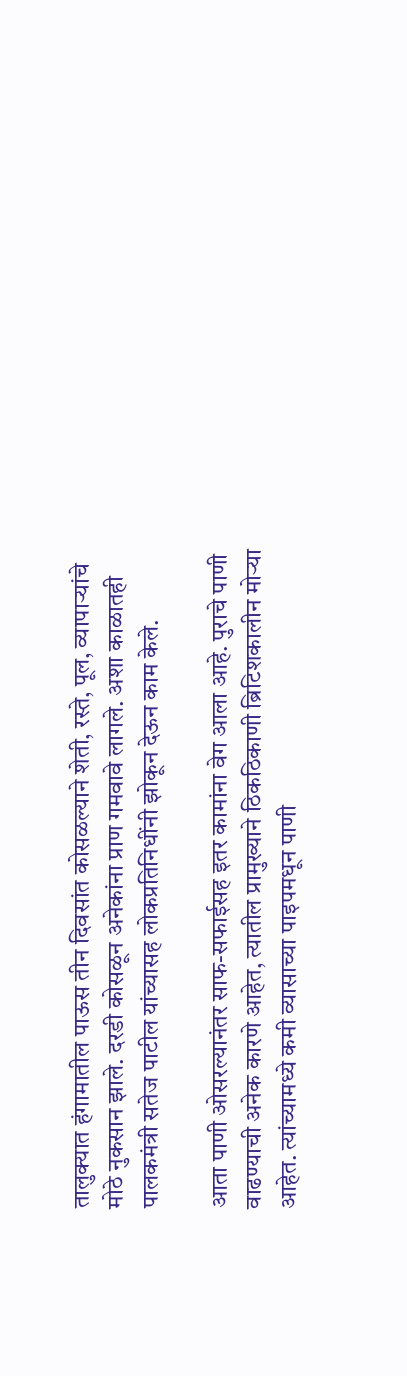तालुक्यात हंगामातील पाऊस तीन दिवसांत कोसळल्याने शेती, रस्ते, पूल, व्यापाऱ्यांचे मोठे नुकसान झाले. दरडी कोसळून अनेकांना प्राण गमवावे लागले. अशा काळातही पालकमंत्री सतेज पाटील यांच्यासह लोकप्रतिनिधींनी झोकून देऊन काम केले.

आता पाणी ओसरल्यानंतर साफ-सफाईसह इतर कामांना वेग आला आहे. पुराचे पाणी वाढण्याची अनेक कारणे आहेत, त्यातील प्रामुख्याने ठिकठिकाणी ब्रिटिशकालीन मोऱ्या आहेत. त्यांच्यामध्ये कमी व्यासाच्या पाइपमधून पाणी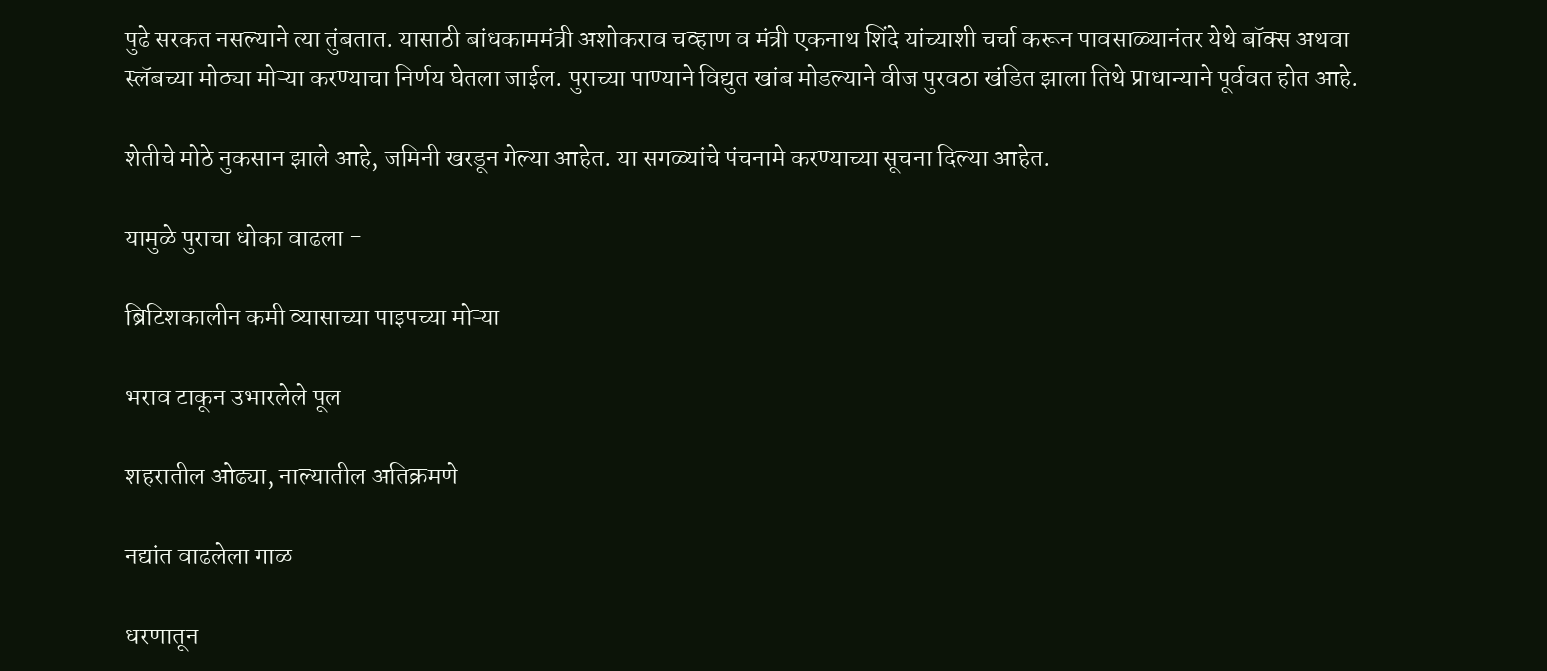पुढे सरकत नसल्याने त्या तुंबतात. यासाठी बांधकाममंत्री अशोकराव चव्हाण व मंत्री एकनाथ शिंदे यांच्याशी चर्चा करून पावसाळ्यानंतर येथे बॉक्स अथवा स्लॅबच्या मोठ्या मोऱ्या करण्याचा निर्णय घेतला जाईल. पुराच्या पाण्याने विद्युत खांब मोडल्याने वीज पुरवठा खंडित झाला तिथे प्राधान्याने पूर्ववत होत आहे.

शेतीचे मोठे नुकसान झाले आहे, जमिनी खरडून गेल्या आहेत. या सगळ्यांचे पंचनामे करण्याच्या सूचना दिल्या आहेत.

यामुळे पुराचा धोका वाढला -

ब्रिटिशकालीन कमी व्यासाच्या पाइपच्या मोऱ्या

भराव टाकून उभारलेले पूल

शहरातील ओढ्या, नाल्यातील अतिक्रमणे

नद्यांत वाढलेला गाळ

धरणातून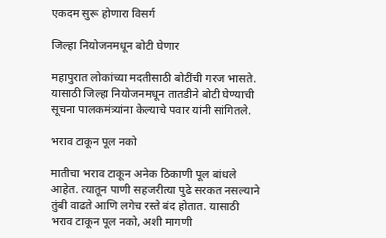एकदम सुरू होणारा विसर्ग

जिल्हा नियोजनमधून बोटी घेणार

महापुरात लोकांच्या मदतीसाठी बोटींची गरज भासते. यासाठी जिल्हा नियोजनमधून तातडीने बोटी घेण्याची सूचना पालकमंत्र्यांना केल्याचे पवार यांनी सांगितले.

भराव टाकून पूल नको

मातीचा भराव टाकून अनेक ठिकाणी पूल बांधले आहेत. त्यातून पाणी सहजरीत्या पुढे सरकत नसल्याने तुंबी वाढते आणि लगेच रस्ते बंद होतात. यासाठी भराव टाकून पूल नको, अशी मागणी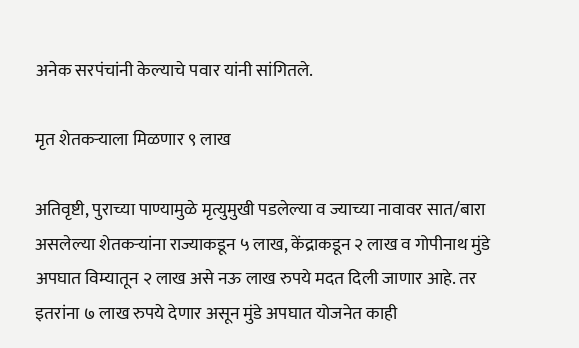अनेक सरपंचांनी केल्याचे पवार यांनी सांगितले.

मृत शेतकऱ्याला मिळणार ९ लाख

अतिवृष्टी, पुराच्या पाण्यामुळे मृत्युमुखी पडलेल्या व ज्याच्या नावावर सात/बारा असलेल्या शेतकऱ्यांना राज्याकडून ५ लाख, केंद्राकडून २ लाख व गोपीनाथ मुंडे अपघात विम्यातून २ लाख असे नऊ लाख रुपये मदत दिली जाणार आहे. तर इतरांना ७ लाख रुपये देणार असून मुंडे अपघात योजनेत काही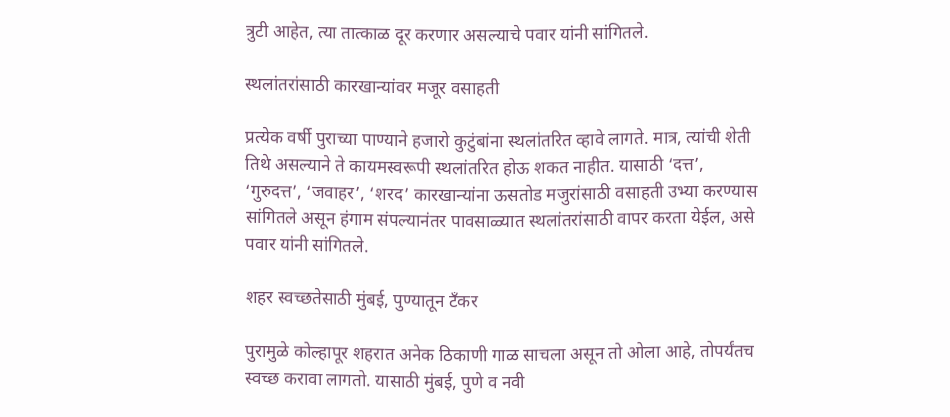त्रुटी आहेत, त्या तात्काळ दूर करणार असल्याचे पवार यांनी सांगितले.

स्थलांतरांसाठी कारखान्यांवर मजूर वसाहती

प्रत्येक वर्षी पुराच्या पाण्याने हजारो कुटुंबांना स्थलांतरित व्हावे लागते. मात्र, त्यांची शेती तिथे असल्याने ते कायमस्वरूपी स्थलांतरित होऊ शकत नाहीत. यासाठी ‘दत्त’, ‘गुरुदत्त’, ‘जवाहर’, ‘शरद’ कारखान्यांना ऊसतोड मजुरांसाठी वसाहती उभ्या करण्यास सांगितले असून हंगाम संपल्यानंतर पावसाळ्यात स्थलांतरांसाठी वापर करता येईल, असे पवार यांनी सांगितले.

शहर स्वच्छतेसाठी मुंबई, पुण्यातून टँकर

पुरामुळे कोल्हापूर शहरात अनेक ठिकाणी गाळ साचला असून तो ओला आहे, तोपर्यंतच स्वच्छ करावा लागतो. यासाठी मुंबई, पुणे व नवी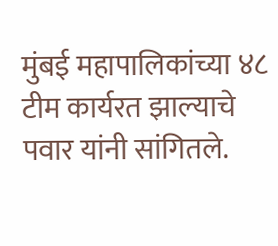मुंबई महापालिकांच्या ४८ टीम कार्यरत झाल्याचे पवार यांनी सांगितले.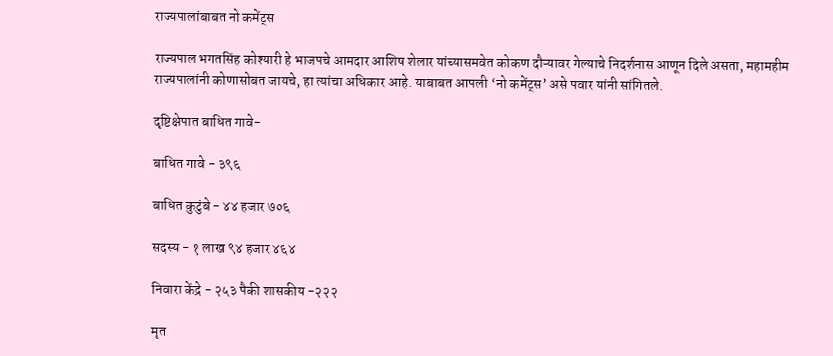राज्यपालांबाबत नो कमेंट्स

राज्यपाल भगतसिंह कोश्यारी हे भाजपचे आमदार आशिष शेलार यांच्यासमवेत कोकण दौऱ्यावर गेल्याचे निदर्शनास आणून दिले असता, महामहीम राज्यपालांनी कोणासोबत जायचे, हा त्यांचा अधिकार आहे. याबाबत आपली ‘नो कमेंट्स’ असे पवार यांनी सांगितले.

दृष्टिक्षेपात बाधित गावे-

बाधित गावे - ३९६

बाधित कुटुंबे - ४४ हजार ७०६

सदस्य - १ लाख ९४ हजार ४६४

निवारा केंद्रे - २५३ पैकी शासकीय -२२२

मृत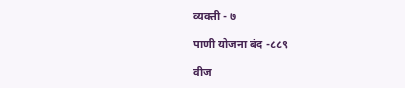व्यक्ती - ७

पाणी योजना बंद -८८९

वीज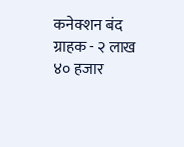कनेक्शन बंद ग्राहक - २ लाख ४० हजार